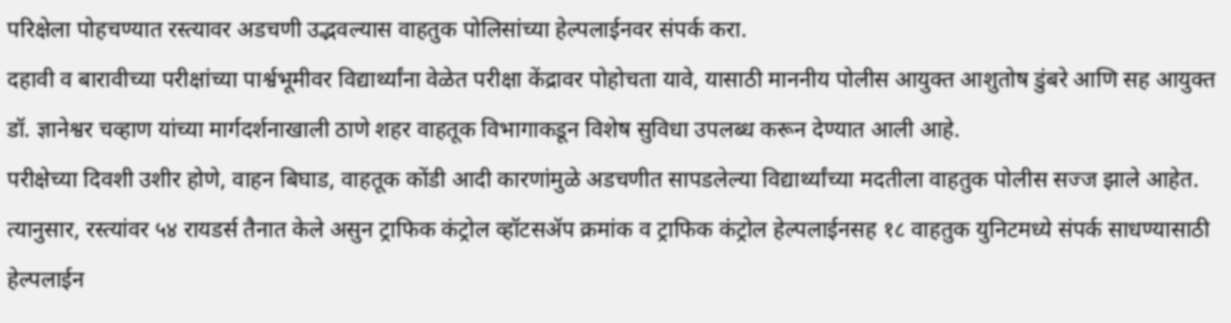परिक्षेला पोहचण्यात रस्त्यावर अडचणी उद्भवल्यास वाहतुक पोलिसांच्या हेल्पलाईनवर संपर्क करा.
दहावी व बारावीच्या परीक्षांच्या पार्श्वभूमीवर विद्यार्थ्यांना वेळेत परीक्षा केंद्रावर पोहोचता यावे, यासाठी माननीय पोलीस आयुक्त आशुतोष डुंबरे आणि सह आयुक्त डॉ. ज्ञानेश्वर चव्हाण यांच्या मार्गदर्शनाखाली ठाणे शहर वाहतूक विभागाकडून विशेष सुविधा उपलब्ध करून देण्यात आली आहे.
परीक्षेच्या दिवशी उशीर होणे, वाहन बिघाड, वाहतूक कोंडी आदी कारणांमुळे अडचणीत सापडलेल्या विद्यार्थ्यांच्या मदतीला वाहतुक पोलीस सज्ज झाले आहेत. त्यानुसार, रस्त्यांवर ५४ रायडर्स तैनात केले असुन ट्राफिक कंट्रोल व्हॉटसॲप क्रमांक व ट्राफिक कंट्रोल हेल्पलाईनसह १८ वाहतुक युनिटमध्ये संपर्क साधण्यासाठी हेल्पलाईन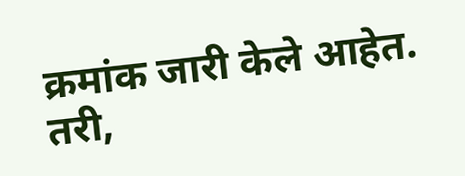क्रमांक जारी केले आहेत. तरी,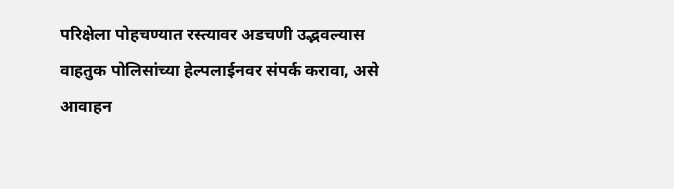परिक्षेला पोहचण्यात रस्त्यावर अडचणी उद्भवल्यास वाहतुक पोलिसांच्या हेल्पलाईनवर संपर्क करावा, असे आवाहन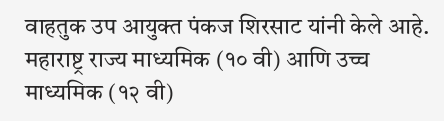वाहतुक उप आयुक्त पंकज शिरसाट यांनी केले आहे.
महाराष्ट्र राज्य माध्यमिक (१० वी) आणि उच्च माध्यमिक (१२ वी)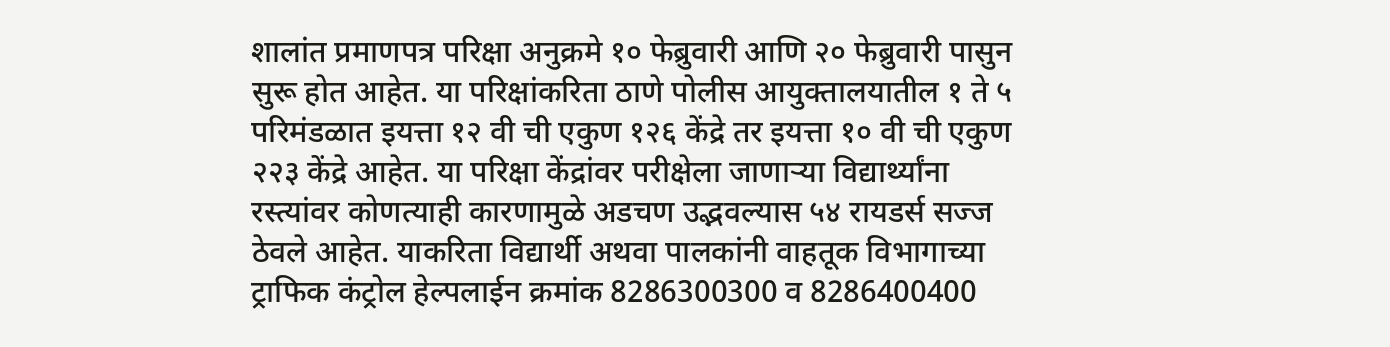शालांत प्रमाणपत्र परिक्षा अनुक्रमे १० फेब्रुवारी आणि २० फेब्रुवारी पासुन सुरू होत आहेत. या परिक्षांकरिता ठाणे पोलीस आयुक्तालयातील १ ते ५ परिमंडळात इयत्ता १२ वी ची एकुण १२६ केंद्रे तर इयत्ता १० वी ची एकुण २२३ केंद्रे आहेत. या परिक्षा केंद्रांवर परीक्षेला जाणाऱ्या विद्यार्थ्यांना रस्त्यांवर कोणत्याही कारणामुळे अडचण उद्भवल्यास ५४ रायडर्स सज्ज ठेवले आहेत. याकरिता विद्यार्थी अथवा पालकांनी वाहतूक विभागाच्या ट्राफिक कंट्रोल हेल्पलाईन क्रमांक 8286300300 व 8286400400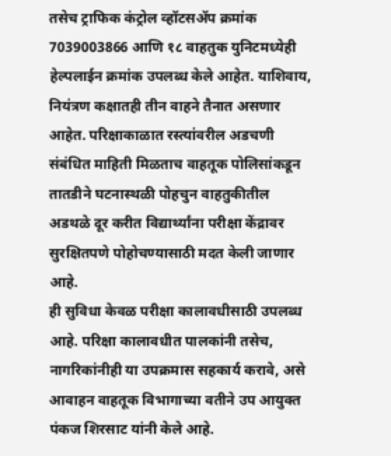तसेच ट्राफिक कंट्रोल व्हॉटसॲप क्रमांक 7039003866 आणि १८ वाहतुक युनिटमध्येही हेल्पलाईन क्रमांक उपलब्ध केले आहेत. याशिवाय, नियंत्रण कक्षातही तीन वाहने तैनात असणार आहेत. परिक्षाकाळात रस्त्यांवरील अडचणी संबंधित माहिती मिळताच वाहतूक पोलिसांकडून तातडीने घटनास्थळी पोहचुन वाहतुकीतील अडथळे दूर करीत विद्यार्थ्यांना परीक्षा केंद्रावर सुरक्षितपणे पोहोचण्यासाठी मदत केली जाणार आहे.
ही सुविधा केवळ परीक्षा कालावधीसाठी उपलब्ध आहे. परिक्षा कालावधीत पालकांनी तसेच, नागरिकांनीही या उपक्रमास सहकार्य करावे, असे आवाहन वाहतूक विभागाच्या वतीने उप आयुक्त पंकज शिरसाट यांनी केले आहे.